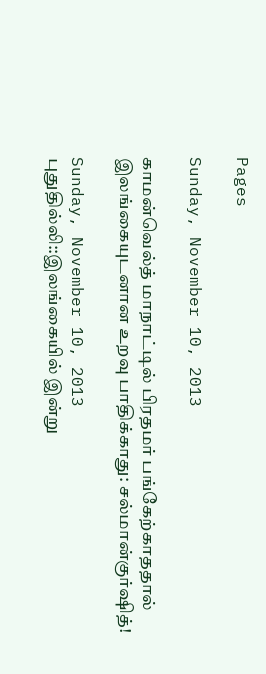Pages

Sunday, November 10, 2013

காமன்வெல்த் மாநாட்டில் பிரதமர் பங்கேற்காததால் இலங்கையுடனான உறவு பாதிக்காது: சல்மான்குர்ஷித்!

Sunday, November 10, 2013
புதுதில்லி::இலங்கையில் இன்று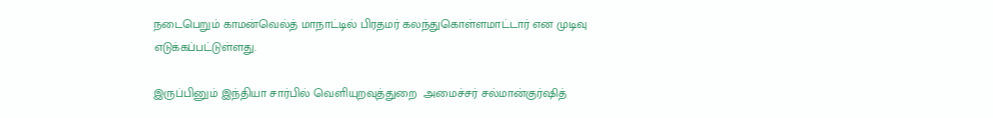நடைபெறும் காமன்வெல்த் மாநாட்டில் பிரதமர் கலந்துகொள்ளமாட்டார் என முடிவு எடுக்கப்பட்டுள்ளது.

இருப்பினும் இந்தியா சார்பில் வெளியுறவுத்துறை  அமைச்சர் சல்மான்குர்ஷித்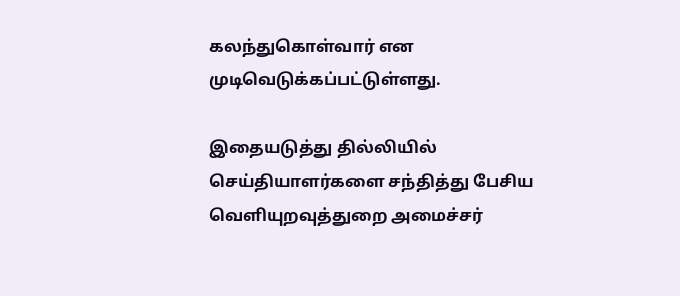கலந்துகொள்வார் என முடிவெடுக்கப்பட்டுள்ளது.

இதையடுத்து தில்லியில் செய்தியாளர்களை சந்தித்து பேசிய வெளியுறவுத்துறை அமைச்சர்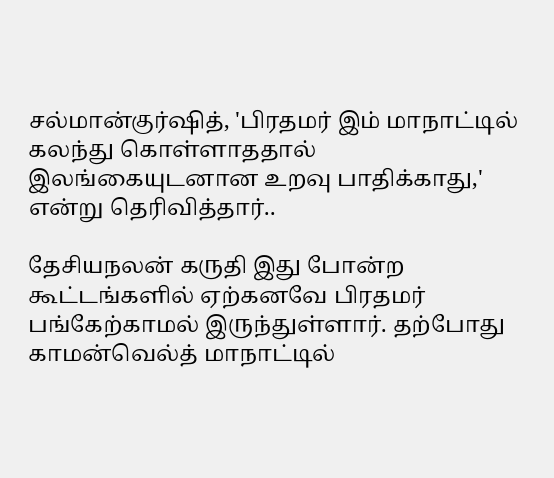சல்மான்குர்ஷித், 'பிரதமர் இம் மாநாட்டில் கலந்து கொள்ளாததால் இலங்கையுடனான உறவு பாதிக்காது,' என்று தெரிவித்தார்..

தேசியநலன் கருதி இது போன்ற கூட்டங்களில் ஏற்கனவே பிரதமர் பங்கேற்காமல் இருந்துள்ளார். தற்போது காமன்வெல்த் மாநாட்டில்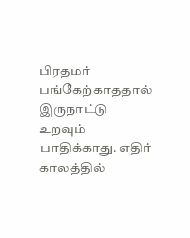பிரதமர் பங்கேற்காததால் இருநாட்டு உறவும் பாதிக்காது. எதிர் காலத்தில்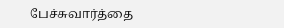பேச்சுவார்த்தை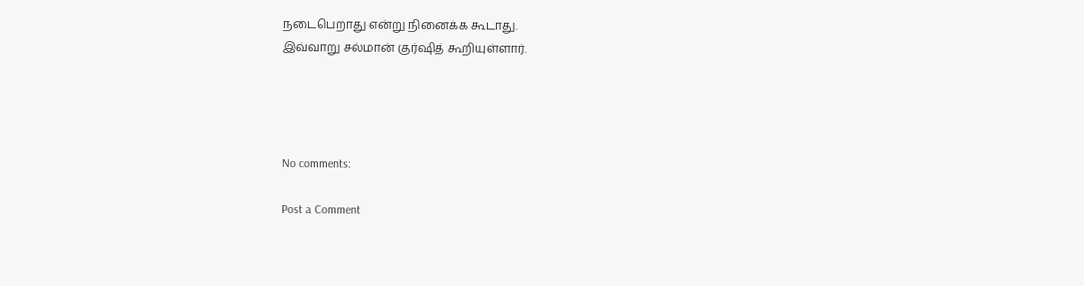நடைபெறாது என்று நினைக்க கூடாது.
இவ்வாறு சல்மான் குர்ஷித் கூறியுள்ளார்.




No comments:

Post a Comment